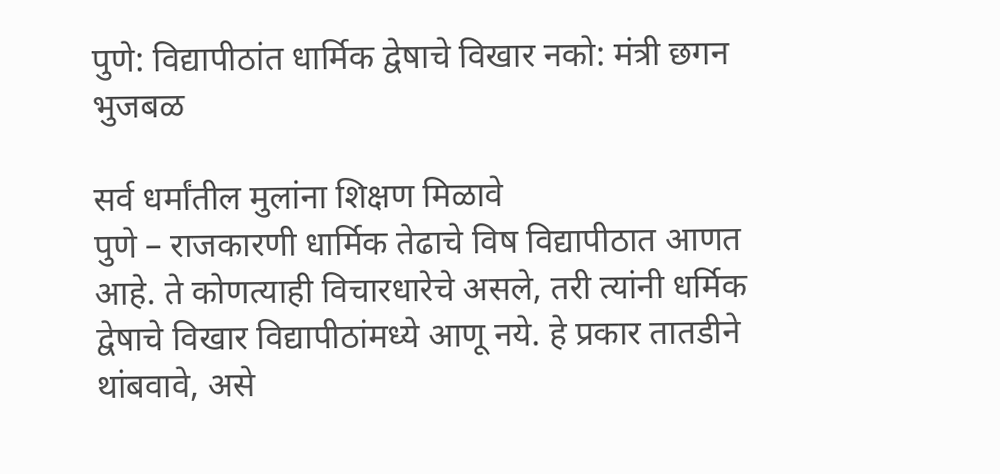पुणे: विद्यापीठांत धार्मिक द्वेषाचे विखार नको: मंत्री छगन भुजबळ

सर्व धर्मांतील मुलांना शिक्षण मिळावे
पुणे – राजकारणी धार्मिक तेढाचे विष विद्यापीठात आणत आहे. ते कोणत्याही विचारधारेचे असले, तरी त्यांनी धर्मिक द्वेषाचे विखार विद्यापीठांमध्ये आणू नये. हे प्रकार तातडीने थांबवावे, असे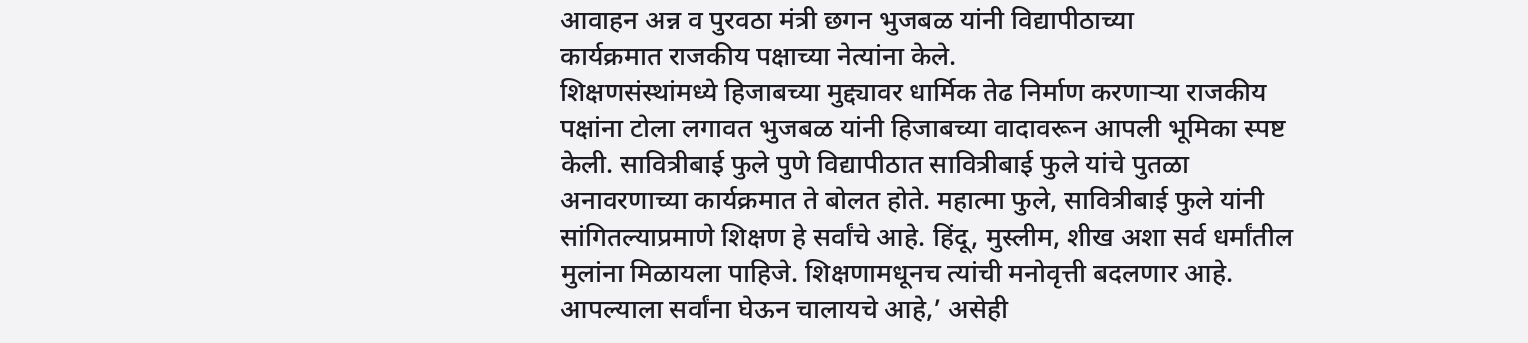आवाहन अन्न व पुरवठा मंत्री छगन भुजबळ यांनी विद्यापीठाच्या
कार्यक्रमात राजकीय पक्षाच्या नेत्यांना केले.
शिक्षणसंस्थांमध्ये हिजाबच्या मुद्द्यावर धार्मिक तेढ निर्माण करणाऱ्या राजकीय पक्षांना टोला लगावत भुजबळ यांनी हिजाबच्या वादावरून आपली भूमिका स्पष्ट केली. सावित्रीबाई फुले पुणे विद्यापीठात सावित्रीबाई फुले यांचे पुतळा अनावरणाच्या कार्यक्रमात ते बोलत होते. महात्मा फुले, सावित्रीबाई फुले यांनी सांगितल्याप्रमाणे शिक्षण हे सर्वांचे आहे. हिंदू, मुस्लीम, शीख अशा सर्व धर्मांतील मुलांना मिळायला पाहिजे. शिक्षणामधूनच त्यांची मनोवृत्ती बदलणार आहे.
आपल्याला सर्वांना घेऊन चालायचे आहे,’ असेही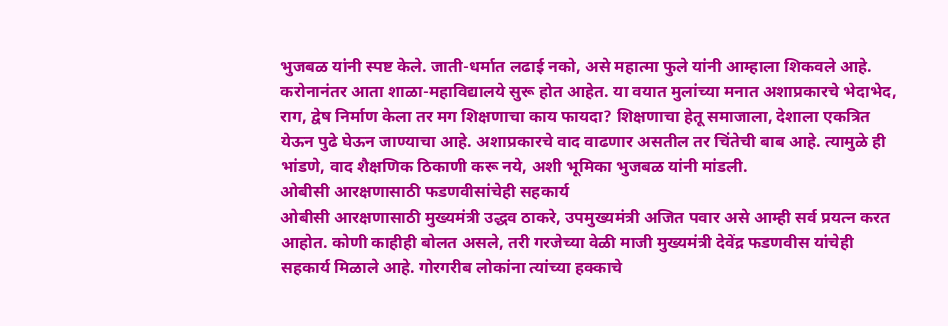भुजबळ यांनी स्पष्ट केले. जाती-धर्मात लढाई नको, असे महात्मा फुले यांनी आम्हाला शिकवले आहे. करोनानंतर आता शाळा-महाविद्यालये सुरू होत आहेत. या वयात मुलांच्या मनात अशाप्रकारचे भेदाभेद, राग, द्वेष निर्माण केला तर मग शिक्षणाचा काय फायदा? शिक्षणाचा हेतू समाजाला, देशाला एकत्रित येऊन पुढे घेऊन जाण्याचा आहे. अशाप्रकारचे वाद वाढणार असतील तर चिंतेची बाब आहे. त्यामुळे ही भांडणे, वाद शैक्षणिक ठिकाणी करू नये, अशी भूमिका भुजबळ यांनी मांडली.
ओबीसी आरक्षणासाठी फडणवीसांचेही सहकार्य
ओबीसी आरक्षणासाठी मुख्यमंत्री उद्धव ठाकरे, उपमुख्यमंत्री अजित पवार असे आम्ही सर्व प्रयत्न करत आहोत. कोणी काहीही बोलत असले, तरी गरजेच्या वेळी माजी मुख्यमंत्री देवेंद्र फडणवीस यांचेही सहकार्य मिळाले आहे. गोरगरीब लोकांना त्यांच्या हक्काचे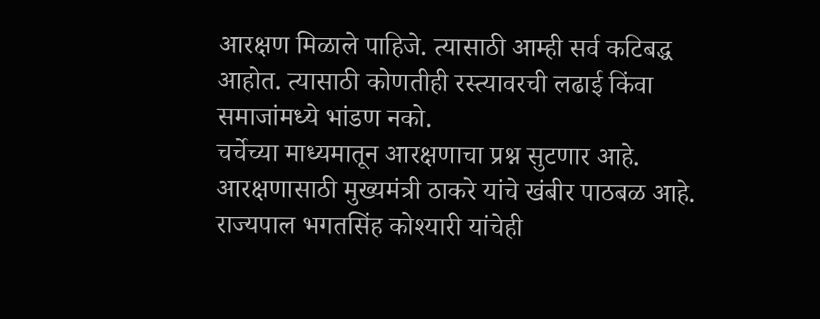आरक्षण मिळाले पाहिजे. त्यासाठी आम्ही सर्व कटिबद्ध आहोत. त्यासाठी कोणतीही रस्त्यावरची लढाई किंवा समाजांमध्ये भांडण नको.
चर्चेच्या माध्यमातून आरक्षणाचा प्रश्न सुटणार आहे. आरक्षणासाठी मुख्यमंत्री ठाकरे यांचे खंबीर पाठबळ आहे. राज्यपाल भगतसिंह कोश्यारी यांचेही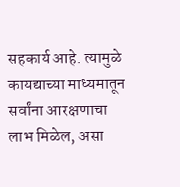सहकार्य आहे. त्यामुळे कायद्याच्या माध्यमातून सर्वांना आरक्षणाचा लाभ मिळेल, असा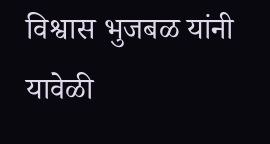विश्वास भुजबळ यांनी यावेळी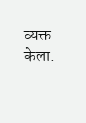व्यक्त केला.